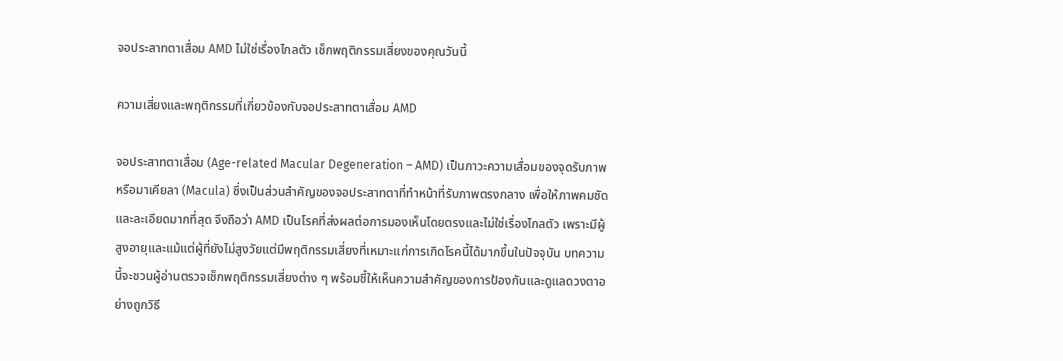จอประสาทตาเสื่อม AMD ไม่ใช่เรื่องไกลตัว เช็กพฤติกรรมเสี่ยงของคุณวันนี้

ความเสี่ยงและพฤติกรรมที่เกี่ยวข้องกับจอประสาทตาเสื่อม AMD

จอประสาทตาเสื่อม (Age-related Macular Degeneration – AMD) เป็นภาวะความเสื่อมของจุดรับภาพหรือมาเคียลา (Macula) ซึ่งเป็นส่วนสำคัญของจอประสาทตาที่ทำหน้าที่รับภาพตรงกลาง เพื่อให้ภาพคมชัดและละเอียดมากที่สุด จึงถือว่า AMD เป็นโรคที่ส่งผลต่อการมองเห็นโดยตรงและไม่ใช่เรื่องไกลตัว เพราะมีผู้สูงอายุและแม้แต่ผู้ที่ยังไม่สูงวัยแต่มีพฤติกรรมเสี่ยงที่เหมาะแก่การเกิดโรคนี้ได้มากขึ้นในปัจจุบัน บทความนี้จะชวนผู้อ่านตรวจเช็กพฤติกรรมเสี่ยงต่าง ๆ พร้อมชี้ให้เห็นความสำคัญของการป้องกันและดูแลดวงตาอย่างถูกวิธี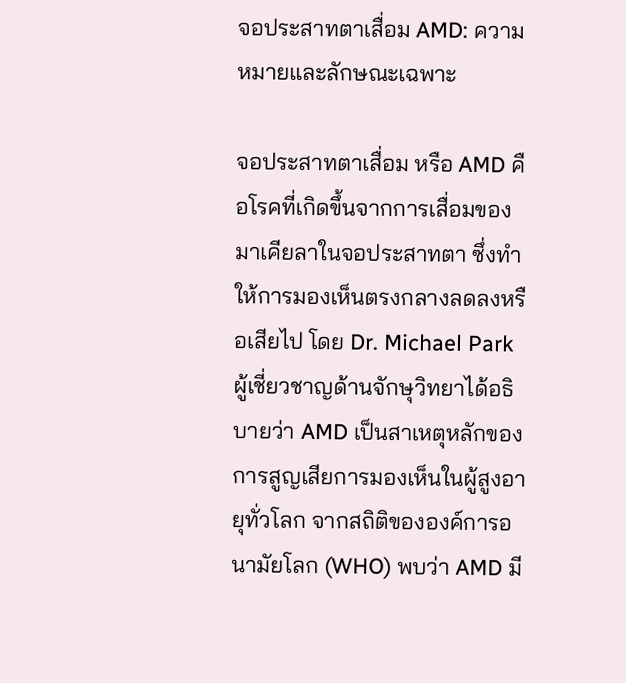จอประสาทตาเสื่อม AMD: ความหมายและลักษณะเฉพาะ

จอประสาทตาเสื่อม หรือ AMD คือโรคที่เกิดขึ้นจากการเสื่อมของมาเคียลาในจอประสาทตา ซึ่งทำให้การมองเห็นตรงกลางลดลงหรือเสียไป โดย Dr. Michael Park ผู้เชี่ยวชาญด้านจักษุวิทยาได้อธิบายว่า AMD เป็นสาเหตุหลักของการสูญเสียการมองเห็นในผู้สูงอายุทั่วโลก จากสถิติขององค์การอนามัยโลก (WHO) พบว่า AMD มี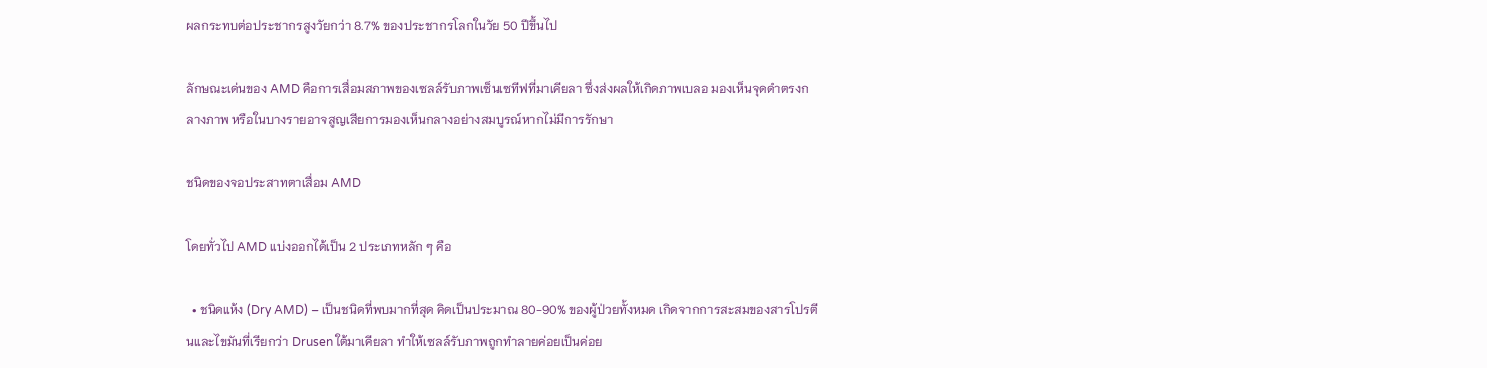ผลกระทบต่อประชากรสูงวัยกว่า 8.7% ของประชากรโลกในวัย 50 ปีขึ้นไป

ลักษณะเด่นของ AMD คือการเสื่อมสภาพของเซลล์รับภาพเซ็นเซทีฟที่มาเคียลา ซึ่งส่งผลให้เกิดภาพเบลอ มองเห็นจุดดำตรงกลางภาพ หรือในบางรายอาจสูญเสียการมองเห็นกลางอย่างสมบูรณ์หากไม่มีการรักษา

ชนิดของจอประสาทตาเสื่อม AMD

โดยทั่วไป AMD แบ่งออกได้เป็น 2 ประเภทหลัก ๆ คือ

  • ชนิดแห้ง (Dry AMD) – เป็นชนิดที่พบมากที่สุด คิดเป็นประมาณ 80-90% ของผู้ป่วยทั้งหมด เกิดจากการสะสมของสารโปรตีนและไขมันที่เรียกว่า Drusen ใต้มาเคียลา ทำให้เซลล์รับภาพถูกทำลายค่อยเป็นค่อย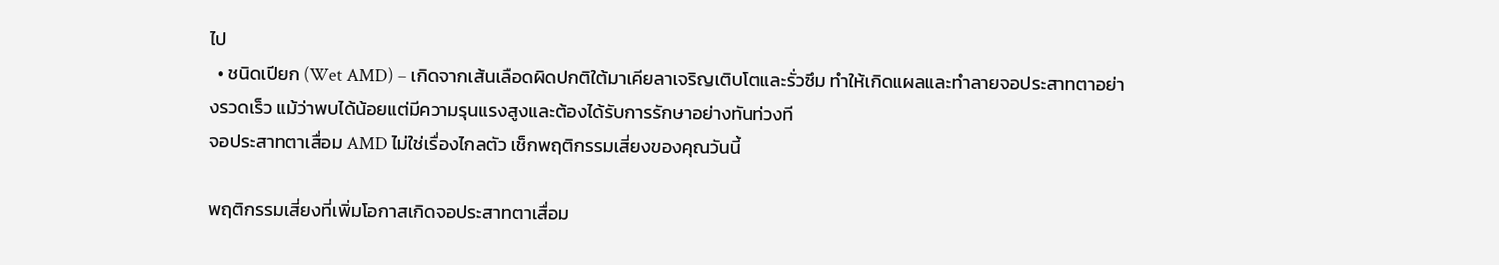ไป
  • ชนิดเปียก (Wet AMD) – เกิดจากเส้นเลือดผิดปกติใต้มาเคียลาเจริญเติบโตและรั่วซึม ทำให้เกิดแผลและทำลายจอประสาทตาอย่างรวดเร็ว แม้ว่าพบได้น้อยแต่มีความรุนแรงสูงและต้องได้รับการรักษาอย่างทันท่วงที
จอประสาทตาเสื่อม AMD ไม่ใช่เรื่องไกลตัว เช็กพฤติกรรมเสี่ยงของคุณวันนี้

พฤติกรรมเสี่ยงที่เพิ่มโอกาสเกิดจอประสาทตาเสื่อม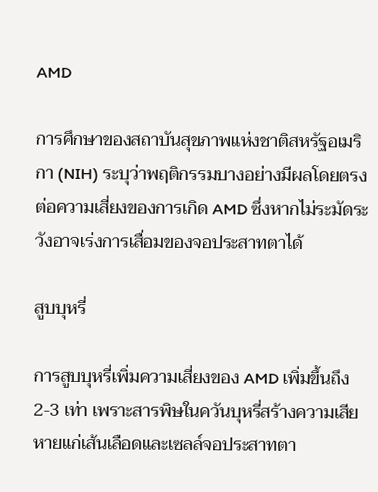AMD

การศึกษาของสถาบันสุขภาพแห่งชาติสหรัฐอเมริกา (NIH) ระบุว่าพฤติกรรมบางอย่างมีผลโดยตรงต่อความเสี่ยงของการเกิด AMD ซึ่งหากไม่ระมัดระวังอาจเร่งการเสื่อมของจอประสาทตาได้

สูบบุหรี่

การสูบบุหรี่เพิ่มความเสี่ยงของ AMD เพิ่มขึ้นถึง 2-3 เท่า เพราะสารพิษในควันบุหรี่สร้างความเสียหายแก่เส้นเลือดและเซลล์จอประสาทตา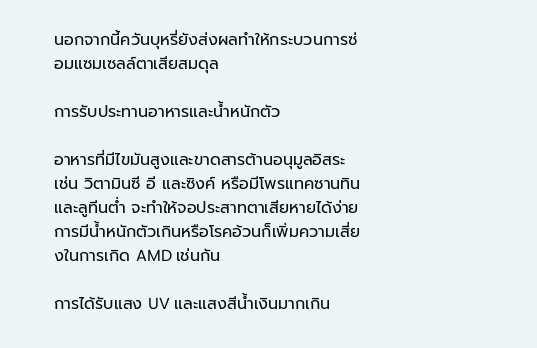นอกจากนี้ควันบุหรี่ยังส่งผลทำให้กระบวนการซ่อมแซมเซลล์ตาเสียสมดุล

การรับประทานอาหารและน้ำหนักตัว

อาหารที่มีไขมันสูงและขาดสารต้านอนุมูลอิสระ เช่น วิตามินซี อี และซิงค์ หรือมีโพรแทคซานทินและลูทีนต่ำ จะทำให้จอประสาทตาเสียหายได้ง่าย การมีน้ำหนักตัวเกินหรือโรคอ้วนก็เพิ่มความเสี่ยงในการเกิด AMD เช่นกัน

การได้รับแสง UV และแสงสีน้ำเงินมากเกิน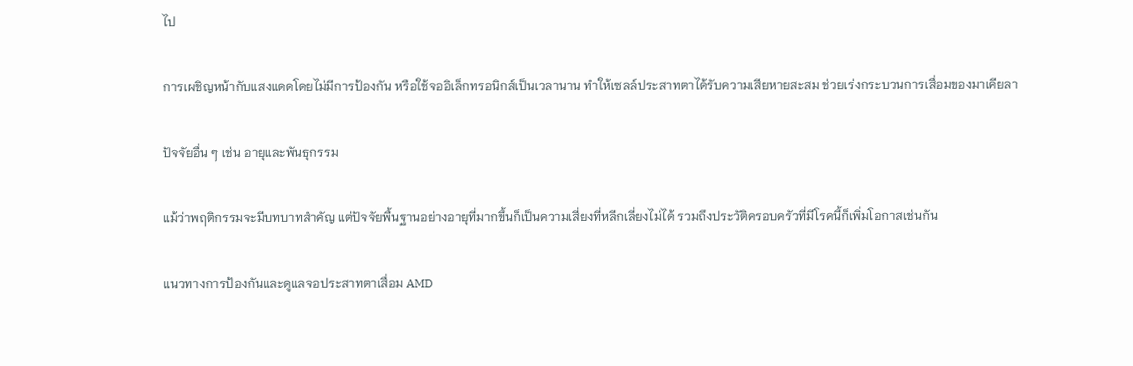ไป

การเผชิญหน้ากับแสงแดดโดยไม่มีการป้องกัน หรือใช้จออิเล็กทรอนิกส์เป็นเวลานาน ทำให้เซลล์ประสาทตาได้รับความเสียหายสะสม ช่วยเร่งกระบวนการเสื่อมของมาเคียลา

ปัจจัยอื่น ๆ เช่น อายุและพันธุกรรม

แม้ว่าพฤติกรรมจะมีบทบาทสำคัญ แต่ปัจจัยพื้นฐานอย่างอายุที่มากขึ้นก็เป็นความเสี่ยงที่หลีกเลี่ยงไม่ได้ รวมถึงประวัติครอบครัวที่มีโรคนี้ก็เพิ่มโอกาสเช่นกัน

แนวทางการป้องกันและดูแลจอประสาทตาเสื่อม AMD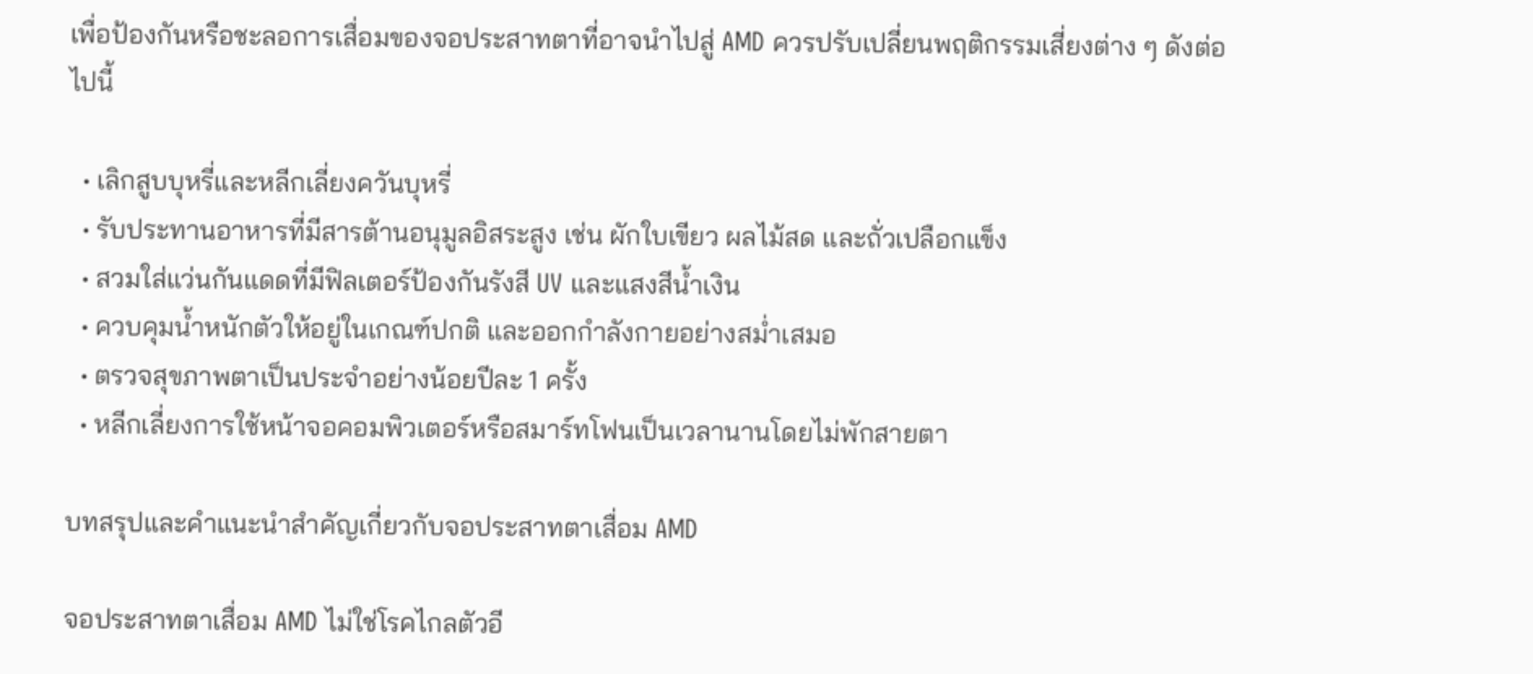เพื่อป้องกันหรือชะลอการเสื่อมของจอประสาทตาที่อาจนำไปสู่ AMD ควรปรับเปลี่ยนพฤติกรรมเสี่ยงต่าง ๆ ดังต่อไปนี้

  • เลิกสูบบุหรี่และหลีกเลี่ยงควันบุหรี่
  • รับประทานอาหารที่มีสารต้านอนุมูลอิสระสูง เช่น ผักใบเขียว ผลไม้สด และถั่วเปลือกแข็ง
  • สวมใส่แว่นกันแดดที่มีฟิลเตอร์ป้องกันรังสี UV และแสงสีน้ำเงิน
  • ควบคุมน้ำหนักตัวให้อยู่ในเกณฑ์ปกติ และออกกำลังกายอย่างสม่ำเสมอ
  • ตรวจสุขภาพตาเป็นประจำอย่างน้อยปีละ 1 ครั้ง
  • หลีกเลี่ยงการใช้หน้าจอคอมพิวเตอร์หรือสมาร์ทโฟนเป็นเวลานานโดยไม่พักสายตา

บทสรุปและคำแนะนำสำคัญเกี่ยวกับจอประสาทตาเสื่อม AMD

จอประสาทตาเสื่อม AMD ไม่ใช่โรคไกลตัวอี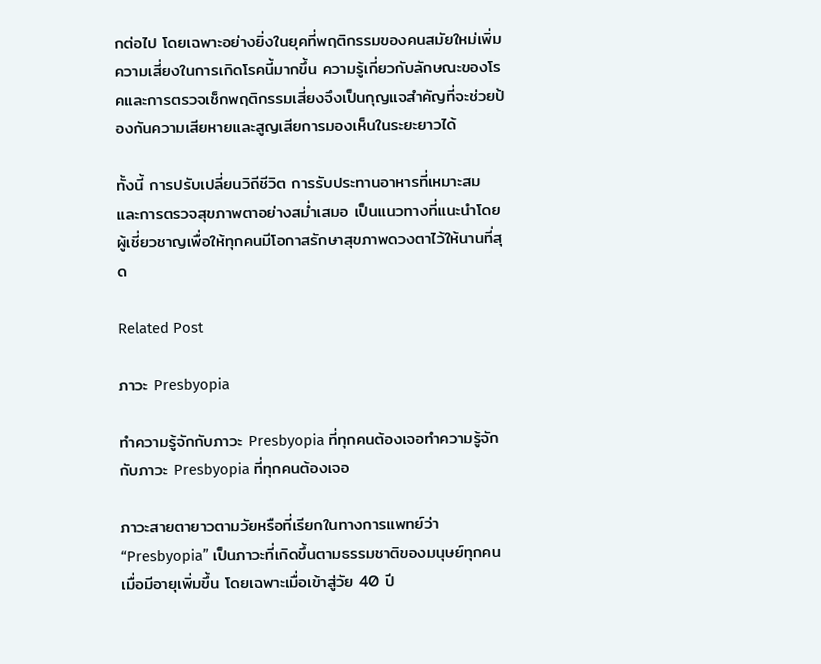กต่อไป โดยเฉพาะอย่างยิ่งในยุคที่พฤติกรรมของคนสมัยใหม่เพิ่มความเสี่ยงในการเกิดโรคนี้มากขึ้น ความรู้เกี่ยวกับลักษณะของโรคและการตรวจเช็กพฤติกรรมเสี่ยงจึงเป็นกุญแจสำคัญที่จะช่วยป้องกันความเสียหายและสูญเสียการมองเห็นในระยะยาวได้

ทั้งนี้ การปรับเปลี่ยนวิถีชีวิต การรับประทานอาหารที่เหมาะสม และการตรวจสุขภาพตาอย่างสม่ำเสมอ เป็นแนวทางที่แนะนำโดยผู้เชี่ยวชาญเพื่อให้ทุกคนมีโอกาสรักษาสุขภาพดวงตาไว้ให้นานที่สุด

Related Post

ภาวะ Presbyopia

ทำความรู้จักกับภาวะ Presbyopia ที่ทุกคนต้องเจอทำความรู้จักกับภาวะ Presbyopia ที่ทุกคนต้องเจอ

ภาวะสายตายาวตามวัยหรือที่เรียกในทางการแพทย์ว่า “Presbyopia” เป็นภาวะที่เกิดขึ้นตามธรรมชาติของมนุษย์ทุกคนเมื่อมีอายุเพิ่มขึ้น โดยเฉพาะเมื่อเข้าสู่วัย 40 ปี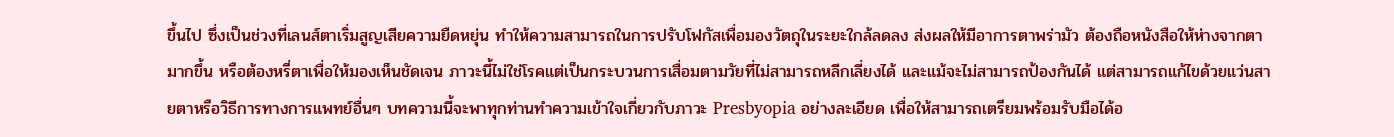ขึ้นไป ซึ่งเป็นช่วงที่เลนส์ตาเริ่มสูญเสียความยืดหยุ่น ทำให้ความสามารถในการปรับโฟกัสเพื่อมองวัตถุในระยะใกล้ลดลง ส่งผลให้มีอาการตาพร่ามัว ต้องถือหนังสือให้ห่างจากตามากขึ้น หรือต้องหรี่ตาเพื่อให้มองเห็นชัดเจน ภาวะนี้ไม่ใช่โรคแต่เป็นกระบวนการเสื่อมตามวัยที่ไม่สามารถหลีกเลี่ยงได้ และแม้จะไม่สามารถป้องกันได้ แต่สามารถแก้ไขด้วยแว่นสายตาหรือวิธีการทางการแพทย์อื่นๆ บทความนี้จะพาทุกท่านทำความเข้าใจเกี่ยวกับภาวะ Presbyopia อย่างละเอียด เพื่อให้สามารถเตรียมพร้อมรับมือได้อ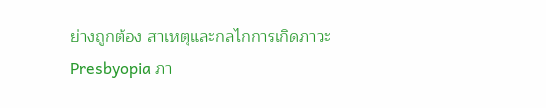ย่างถูกต้อง สาเหตุและกลไกการเกิดภาวะ Presbyopia ภา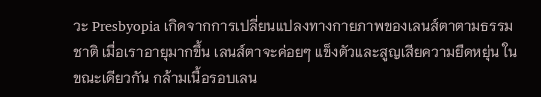วะ Presbyopia เกิดจากการเปลี่ยนแปลงทางกายภาพของเลนส์ตาตามธรรมชาติ เมื่อเราอายุมากขึ้น เลนส์ตาจะค่อยๆ แข็งตัวและสูญเสียความยืดหยุ่น ในขณะเดียวกัน กล้ามเนื้อรอบเลน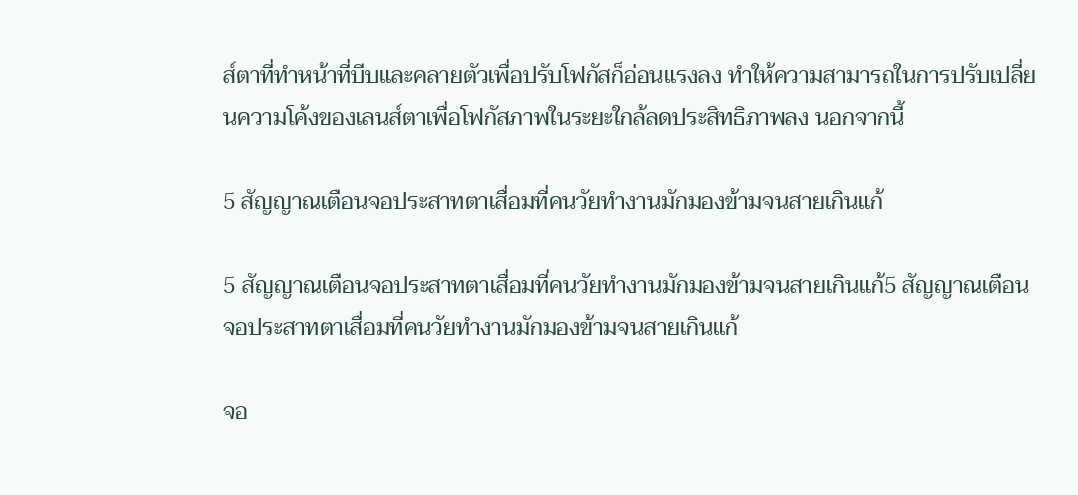ส์ตาที่ทำหน้าที่บีบและคลายตัวเพื่อปรับโฟกัสก็อ่อนแรงลง ทำให้ความสามารถในการปรับเปลี่ยนความโค้งของเลนส์ตาเพื่อโฟกัสภาพในระยะใกล้ลดประสิทธิภาพลง นอกจากนี้

5 สัญญาณเตือนจอประสาทตาเสื่อมที่คนวัยทำงานมักมองข้ามจนสายเกินแก้

5 สัญญาณเตือนจอประสาทตาเสื่อมที่คนวัยทำงานมักมองข้ามจนสายเกินแก้5 สัญญาณเตือนจอประสาทตาเสื่อมที่คนวัยทำงานมักมองข้ามจนสายเกินแก้

จอ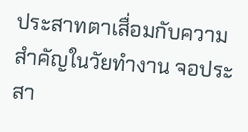ประสาทตาเสื่อมกับความสำคัญในวัยทำงาน จอประสา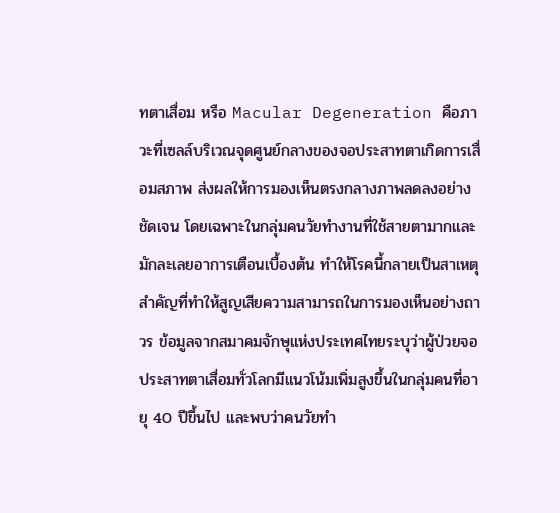ทตาเสื่อม หรือ Macular Degeneration คือภาวะที่เซลล์บริเวณจุดศูนย์กลางของจอประสาทตาเกิดการเสื่อมสภาพ ส่งผลให้การมองเห็นตรงกลางภาพลดลงอย่างชัดเจน โดยเฉพาะในกลุ่มคนวัยทำงานที่ใช้สายตามากและมักละเลยอาการเตือนเบื้องต้น ทำให้โรคนี้กลายเป็นสาเหตุสำคัญที่ทำให้สูญเสียความสามารถในการมองเห็นอย่างถาวร ข้อมูลจากสมาคมจักษุแห่งประเทศไทยระบุว่าผู้ป่วยจอประสาทตาเสื่อมทั่วโลกมีแนวโน้มเพิ่มสูงขึ้นในกลุ่มคนที่อายุ 40 ปีขึ้นไป และพบว่าคนวัยทำ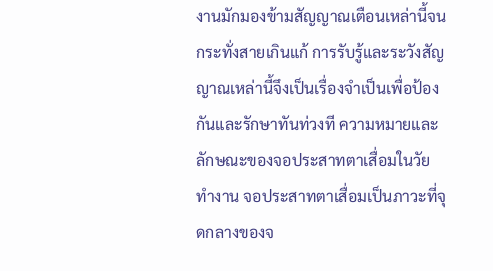งานมักมองข้ามสัญญาณเตือนเหล่านี้จนกระทั่งสายเกินแก้ การรับรู้และระวังสัญญาณเหล่านี้จึงเป็นเรื่องจำเป็นเพื่อป้องกันและรักษาทันท่วงที ความหมายและลักษณะของจอประสาทตาเสื่อมในวัยทำงาน จอประสาทตาเสื่อมเป็นภาวะที่จุดกลางของจ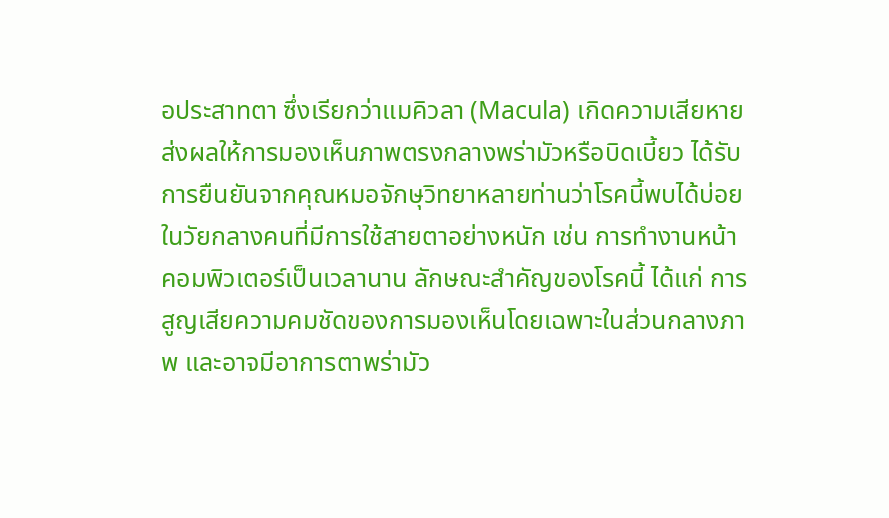อประสาทตา ซึ่งเรียกว่าแมคิวลา (Macula) เกิดความเสียหาย ส่งผลให้การมองเห็นภาพตรงกลางพร่ามัวหรือบิดเบี้ยว ได้รับการยืนยันจากคุณหมอจักษุวิทยาหลายท่านว่าโรคนี้พบได้บ่อยในวัยกลางคนที่มีการใช้สายตาอย่างหนัก เช่น การทำงานหน้าคอมพิวเตอร์เป็นเวลานาน ลักษณะสำคัญของโรคนี้ ได้แก่ การสูญเสียความคมชัดของการมองเห็นโดยเฉพาะในส่วนกลางภาพ และอาจมีอาการตาพร่ามัว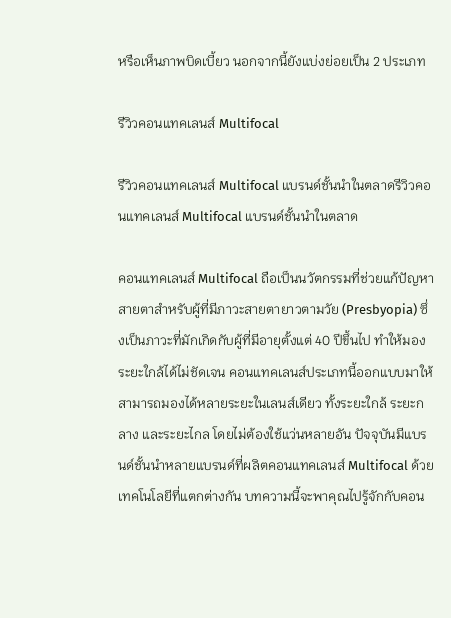หรือเห็นภาพบิดเบี้ยว นอกจากนี้ยังแบ่งย่อยเป็น 2 ประเภท

รีวิวคอนแทคเลนส์ Multifocal

รีวิวคอนแทคเลนส์ Multifocal แบรนด์ชั้นนำในตลาดรีวิวคอนแทคเลนส์ Multifocal แบรนด์ชั้นนำในตลาด

คอนแทคเลนส์ Multifocal ถือเป็นนวัตกรรมที่ช่วยแก้ปัญหาสายตาสำหรับผู้ที่มีภาวะสายตายาวตามวัย (Presbyopia) ซึ่งเป็นภาวะที่มักเกิดกับผู้ที่มีอายุตั้งแต่ 40 ปีขึ้นไป ทำให้มองระยะใกล้ได้ไม่ชัดเจน คอนแทคเลนส์ประเภทนี้ออกแบบมาให้สามารถมองได้หลายระยะในเลนส์เดียว ทั้งระยะใกล้ ระยะกลาง และระยะไกล โดยไม่ต้องใช้แว่นหลายอัน ปัจจุบันมีแบรนด์ชั้นนำหลายแบรนด์ที่ผลิตคอนแทคเลนส์ Multifocal ด้วยเทคโนโลยีที่แตกต่างกัน บทความนี้จะพาคุณไปรู้จักกับคอน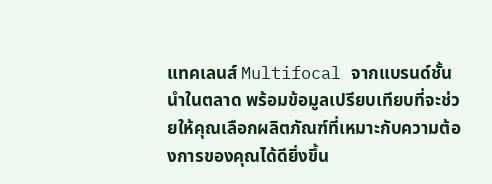แทคเลนส์ Multifocal จากแบรนด์ชั้นนำในตลาด พร้อมข้อมูลเปรียบเทียบที่จะช่วยให้คุณเลือกผลิตภัณฑ์ที่เหมาะกับความต้องการของคุณได้ดียิ่งขึ้น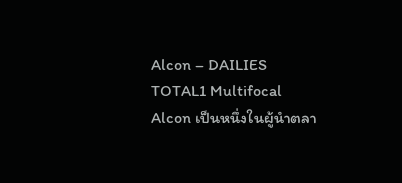Alcon – DAILIES TOTAL1 Multifocal Alcon เป็นหนึ่งในผู้นำตลา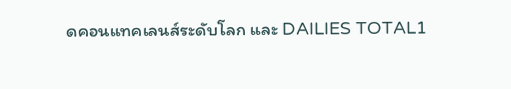ดคอนแทคเลนส์ระดับโลก และ DAILIES TOTAL1